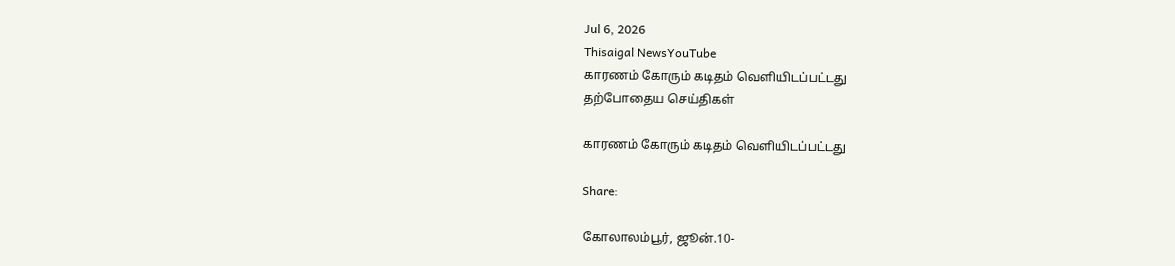Jul 6, 2026
Thisaigal NewsYouTube
காரணம் கோரும் கடிதம் வெளியிடப்பட்டது
தற்போதைய செய்திகள்

காரணம் கோரும் கடிதம் வெளியிடப்பட்டது

Share:

கோலாலம்பூர், ஜூன்.10-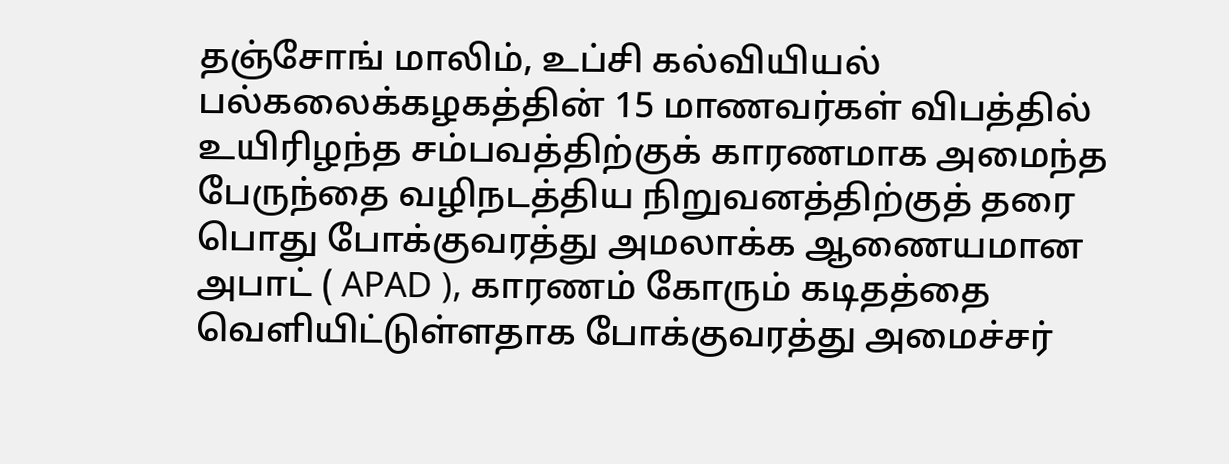தஞ்சோங் மாலிம், உப்சி கல்வியியல் பல்கலைக்கழகத்தின் 15 மாணவர்கள் விபத்தில் உயிரிழந்த சம்பவத்திற்குக் காரணமாக அமைந்த பேருந்தை வழிநடத்திய நிறுவனத்திற்குத் தரை பொது போக்குவரத்து அமலாக்க ஆணையமான அபாட் ( APAD ), காரணம் கோரும் கடிதத்தை வெளியிட்டுள்ளதாக போக்குவரத்து அமைச்சர்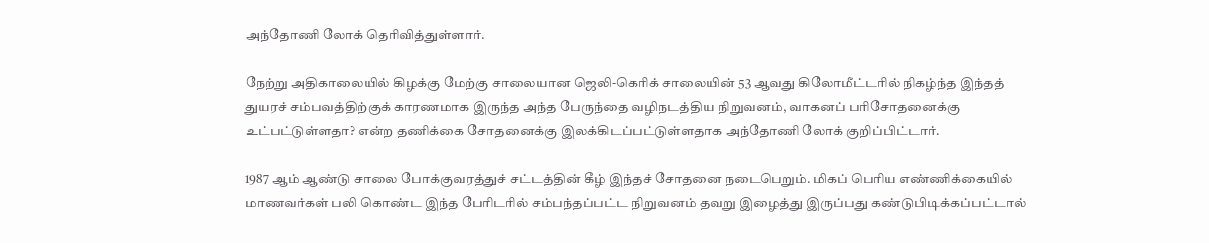அந்தோணி லோக் தெரிவித்துள்ளார்.

நேற்று அதிகாலையில் கிழக்கு மேற்கு சாலையான ஜெலி-கெரிக் சாலையின் 53 ஆவது கிலோமீட்டரில் நிகழ்ந்த இந்தத் துயரச் சம்பவத்திற்குக் காரணமாக இருந்த அந்த பேருந்தை வழிநடத்திய நிறுவனம், வாகனப் பரிசோதனைக்கு உட்பட்டுள்ளதா? என்ற தணிக்கை சோதனைக்கு இலக்கிடப்பட்டுள்ளதாக அந்தோணி லோக் குறிப்பிட்டார்.

1987 ஆம் ஆண்டு சாலை போக்குவரத்துச் சட்டத்தின் கீழ் இந்தச் சோதனை நடைபெறும். மிகப் பெரிய எண்ணிக்கையில் மாணவர்கள் பலி கொண்ட இந்த பேரிடரில் சம்பந்தப்பட்ட நிறுவனம் தவறு இழைத்து இருப்பது கண்டுபிடிக்கப்பட்டால்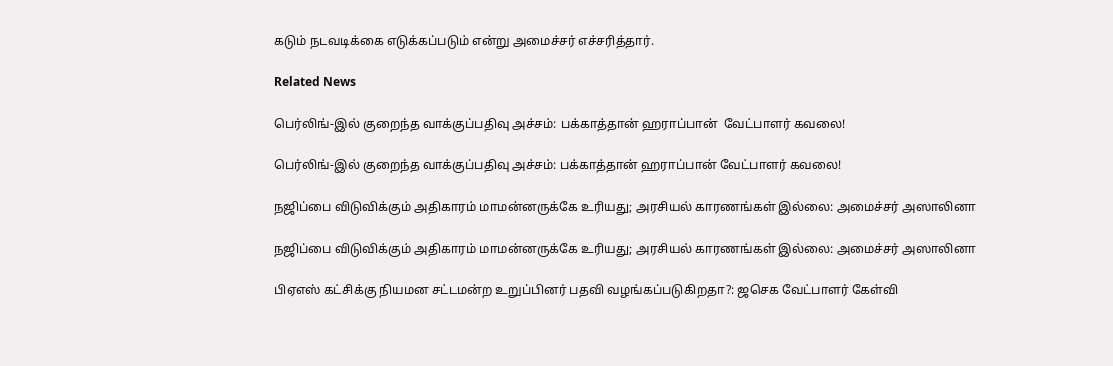கடும் நடவடிக்கை எடுக்கப்படும் என்று அமைச்சர் எச்சரித்தார்.

Related News

பெர்லிங்-இல் குறைந்த வாக்குப்பதிவு அச்சம்: பக்காத்தான் ஹராப்பான்  வேட்பாளர் கவலை!

பெர்லிங்-இல் குறைந்த வாக்குப்பதிவு அச்சம்: பக்காத்தான் ஹராப்பான் வேட்பாளர் கவலை!

நஜிப்பை விடுவிக்கும் அதிகாரம் மாமன்னருக்கே உரியது; அரசியல் காரணங்கள் இல்லை: அமைச்சர் அஸாலினா

நஜிப்பை விடுவிக்கும் அதிகாரம் மாமன்னருக்கே உரியது; அரசியல் காரணங்கள் இல்லை: அமைச்சர் அஸாலினா

பிஏஎஸ் கட்சிக்கு நியமன சட்டமன்ற உறுப்பினர் பதவி வழங்கப்படுகிறதா?: ஜசெக வேட்பாளர் கேள்வி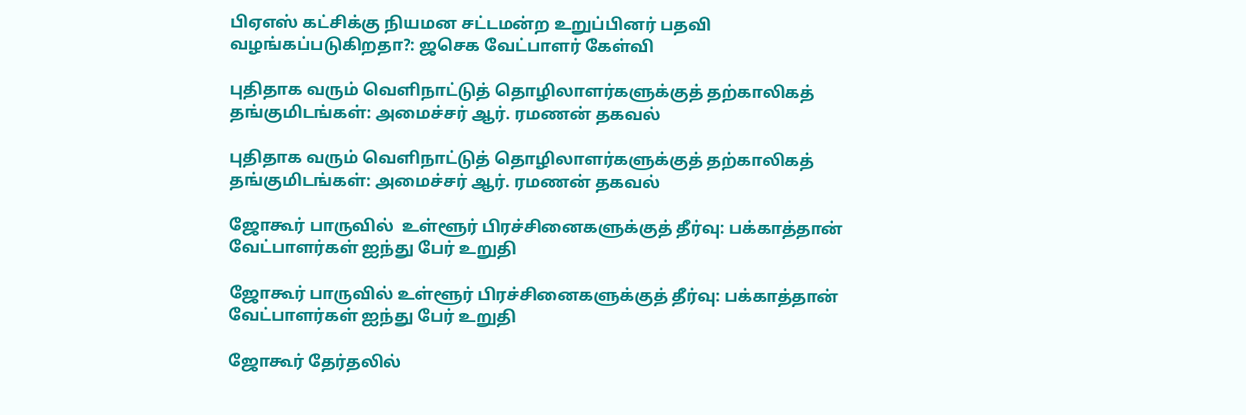பிஏஎஸ் கட்சிக்கு நியமன சட்டமன்ற உறுப்பினர் பதவி வழங்கப்படுகிறதா?: ஜசெக வேட்பாளர் கேள்வி

புதிதாக வரும் வெளிநாட்டுத் தொழிலாளர்களுக்குத் தற்காலிகத் தங்குமிடங்கள்: அமைச்சர் ஆர். ரமணன் தகவல்

புதிதாக வரும் வெளிநாட்டுத் தொழிலாளர்களுக்குத் தற்காலிகத் தங்குமிடங்கள்: அமைச்சர் ஆர். ரமணன் தகவல்

ஜோகூர் பாருவில்  உள்ளூர் பிரச்சினைகளுக்குத் தீர்வு: பக்காத்தான்  வேட்பாளர்கள் ஐந்து பேர் உறுதி

ஜோகூர் பாருவில் உள்ளூர் பிரச்சினைகளுக்குத் தீர்வு: பக்காத்தான் வேட்பாளர்கள் ஐந்து பேர் உறுதி

ஜோகூர் தேர்தலில்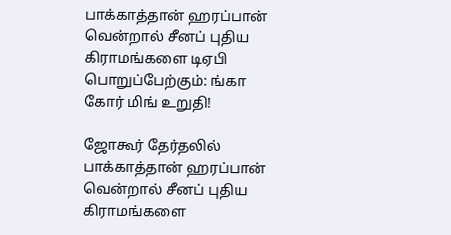பாக்காத்தான் ஹரப்பான் வென்றால் சீனப் புதிய கிராமங்களை டிஏபி பொறுப்பேற்கும்: ங்கா கோர் மிங் உறுதி!

ஜோகூர் தேர்தலில் பாக்காத்தான் ஹரப்பான் வென்றால் சீனப் புதிய கிராமங்களை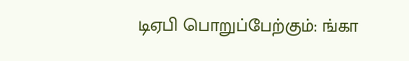டிஏபி பொறுப்பேற்கும்: ங்கா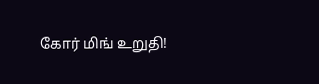கோர் மிங் உறுதி!